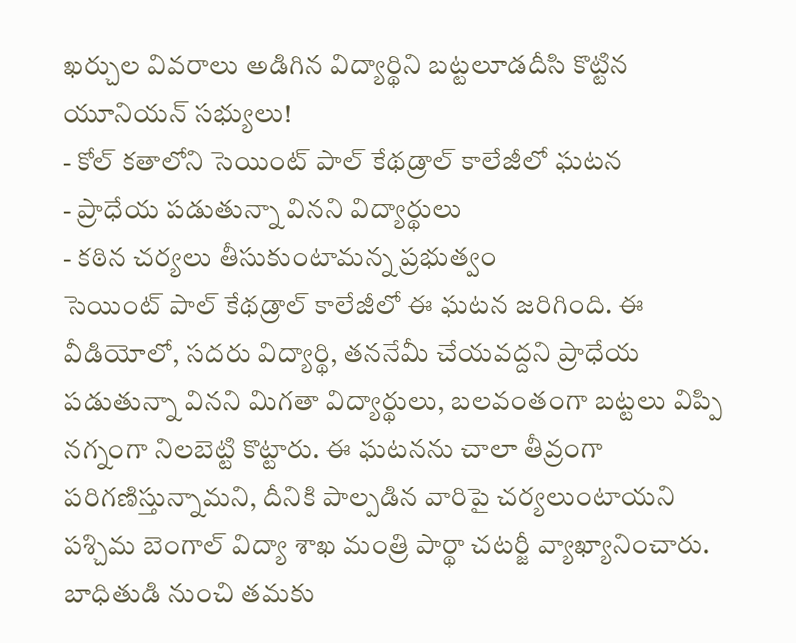ఖర్చుల వివరాలు అడిగిన విద్యార్థిని బట్టలూడదీసి కొట్టిన యూనియన్ సభ్యులు!
- కోల్ కతాలోని సెయింట్ పాల్ కేథడ్రాల్ కాలేజీలో ఘటన
- ప్రాధేయ పడుతున్నా వినని విద్యార్థులు
- కఠిన చర్యలు తీసుకుంటామన్న ప్రభుత్వం
సెయింట్ పాల్ కేథడ్రాల్ కాలేజీలో ఈ ఘటన జరిగింది. ఈ వీడియోలో, సదరు విద్యార్థి, తననేమీ చేయవద్దని ప్రాధేయ పడుతున్నా వినని మిగతా విద్యార్థులు, బలవంతంగా బట్టలు విప్పి నగ్నంగా నిలబెట్టి కొట్టారు. ఈ ఘటనను చాలా తీవ్రంగా పరిగణిస్తున్నామని, దీనికి పాల్పడిన వారిపై చర్యలుంటాయని పశ్చిమ బెంగాల్ విద్యా శాఖ మంత్రి పార్థా చటర్జీ వ్యాఖ్యానించారు.
బాధితుడి నుంచి తమకు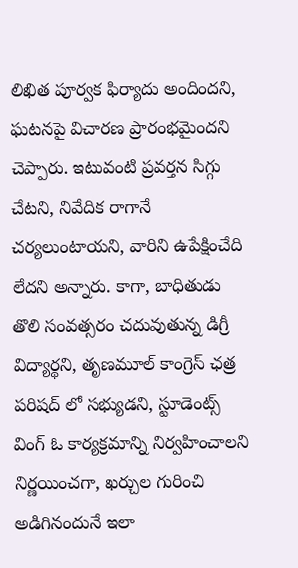లిఖిత పూర్వక ఫిర్యాదు అందిందని, ఘటనపై విచారణ ప్రారంభమైందని చెప్పారు. ఇటువంటి ప్రవర్తన సిగ్గు చేటని, నివేదిక రాగానే చర్యలుంటాయని, వారిని ఉపేక్షించేది లేదని అన్నారు. కాగా, బాధితుడు తొలి సంవత్సరం చదువుతున్న డిగ్రీ విద్యార్థని, తృణమూల్ కాంగ్రెస్ ఛత్ర పరిషద్ లో సభ్యుడని, స్టూడెంట్స్ వింగ్ ఓ కార్యక్రమాన్ని నిర్వహించాలని నిర్ణయించగా, ఖర్చుల గురించి అడిగినందునే ఇలా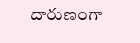దారుణంగా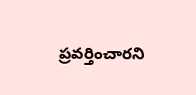ప్రవర్తించారని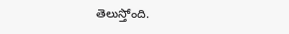తెలుస్తోంది.